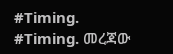#Timing.
#Timing. መረጃው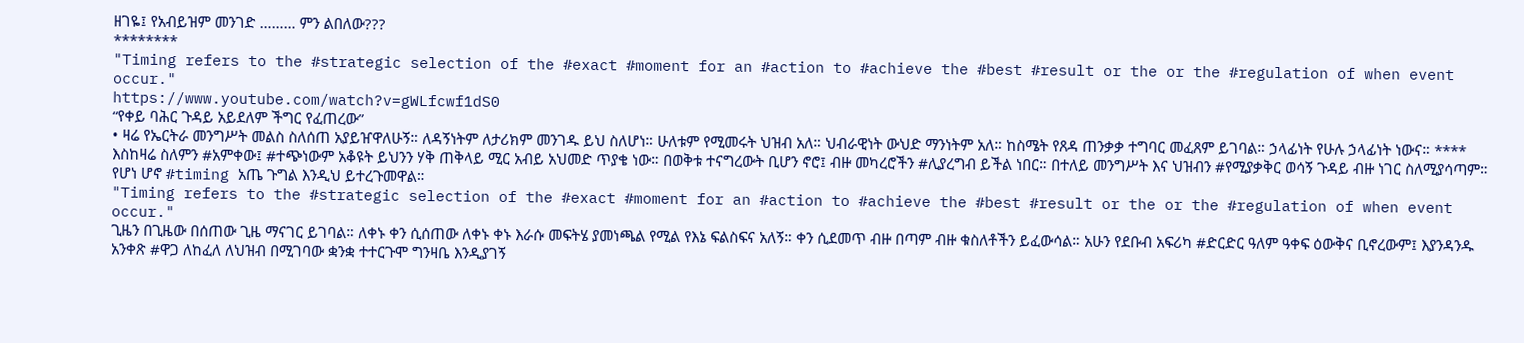ዘገዬ፤ የአብይዝም መንገድ ……… ምን ልበለው???
********
"Timing refers to the #strategic selection of the #exact #moment for an #action to #achieve the #best #result or the or the #regulation of when event occur."
https://www.youtube.com/watch?v=gWLfcwf1dS0
“የቀይ ባሕር ጉዳይ አይደለም ችግር የፈጠረው”
• ዛሬ የኤርትራ መንግሥት መልስ ስለሰጠ አያይዠዋለሁኝ። ለዳኝነትም ለታሪክም መንገዱ ይህ ስለሆነ። ሁለቱም የሚመሩት ህዝብ አለ። ህብራዊነት ውህድ ማንነትም አለ። ከስሜት የጸዳ ጠንቃቃ ተግባር መፈጸም ይገባል። ኃላፊነት የሁሉ ኃላፊነት ነውና። ****
እስከዛሬ ስለምን #አምቀው፤ #ተጭነውም አቆዩት ይህንን ሃቅ ጠቅላይ ሚር አብይ አህመድ ጥያቄ ነው። በወቅቱ ተናግረውት ቢሆን ኖሮ፤ ብዙ መካረሮችን #ሊያረግብ ይችል ነበር። በተለይ መንግሥት እና ህዝብን #የሚያቃቅር ወሳኝ ጉዳይ ብዙ ነገር ስለሚያሳጣም። የሆነ ሆኖ #timing አጤ ጉግል እንዲህ ይተረጉመዋል።
"Timing refers to the #strategic selection of the #exact #moment for an #action to #achieve the #best #result or the or the #regulation of when event occur."
ጊዜን በጊዜው በሰጠው ጊዜ ማናገር ይገባል። ለቀኑ ቀን ሲሰጠው ለቀኑ ቀኑ እራሱ መፍትሄ ያመነጫል የሚል የእኔ ፍልስፍና አለኝ። ቀን ሲደመጥ ብዙ በጣም ብዙ ቁስለቶችን ይፈውሳል። አሁን የደቡብ አፍሪካ #ድርድር ዓለም ዓቀፍ ዕውቅና ቢኖረውም፤ እያንዳንዱ አንቀጽ #ዋጋ ለከፈለ ለህዝብ በሚገባው ቋንቋ ተተርጉሞ ግንዛቤ እንዲያገኝ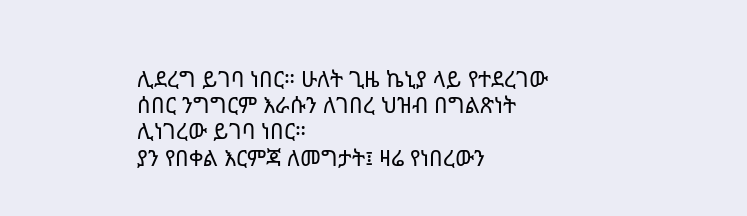ሊደረግ ይገባ ነበር። ሁለት ጊዜ ኬኒያ ላይ የተደረገው ሰበር ንግግርም እራሱን ለገበረ ህዝብ በግልጽነት ሊነገረው ይገባ ነበር።
ያን የበቀል እርምጃ ለመግታት፤ ዛሬ የነበረውን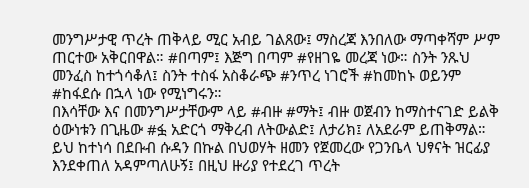መንግሥታዊ ጥረት ጠቅላይ ሚር አብይ ገልጸው፤ ማስረጃ እንበለው ማጣቀሻም ሥም ጠርተው አቅርበዋል። #በጣም፤ እጅግ በጣም #የዘገዬ መረጃ ነው። ስንት ንጹህ መንፈስ ከተጎሳቆለ፤ ስንት ተስፋ አስቆራጭ #ንጥረ ነገሮች #ከመከኑ ወይንም #ከፋደሱ በኋላ ነው የሚነግሩን።
በእሳቸው እና በመንግሥታቸውም ላይ #ብዙ #ማት፤ ብዙ ወጀብን ከማስተናገድ ይልቅ ዕውነቱን በጊዜው #ፏ አድርጎ ማቅረብ ለትውልድ፤ ለታሪክ፤ ለአደራም ይጠቅማል። ይህ ከተነሳ በደቡብ ሱዳን በኩል በህወሃት ዘመን የጀመረው የጋንቤላ ህፃናት ዝርፊያ እንደቀጠለ አዳምጣለሁኝ፤ በዚህ ዙሪያ የተደረገ ጥረት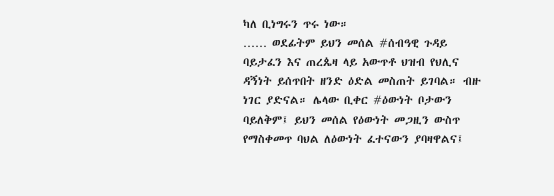ካለ ቢነግሩን ጥሩ ነው።
…… ወደፊትም ይህን መሰል #ሰብዓዊ ጉዳይ ባይታፈን እና ጠረጴዛ ላይ አውጥቶ ህዝብ የህሊና ዳኝነት ይሰጥበት ዘንድ ዕድል መስጠት ይገባል። ብዙ ነገር ያድናል። ሌላው ቢቀር #ዕውነት ቦታውን ባይለቅም፤ ይህን መሰል የዕውነት መጋዚን ውስጥ የማስቀመጥ ባህል ለዕውነት ፈተናውን ያባዛዋልና፤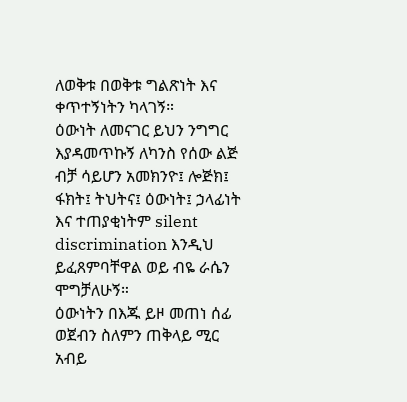ለወቅቱ በወቅቱ ግልጽነት እና ቀጥተኝነትን ካላገኝ።
ዕውነት ለመናገር ይህን ንግግር እያዳመጥኩኝ ለካንስ የሰው ልጅ ብቻ ሳይሆን አመክንዮ፤ ሎጅክ፤ ፋክት፤ ትህትና፤ ዕውነት፤ ኃላፊነት እና ተጠያቂነትም silent discrimination እንዲህ ይፈጸምባቸዋል ወይ ብዬ ራሴን ሞግቻለሁኝ።
ዕውነትን በእጁ ይዞ መጠነ ሰፊ ወጀብን ስለምን ጠቅላይ ሚር አብይ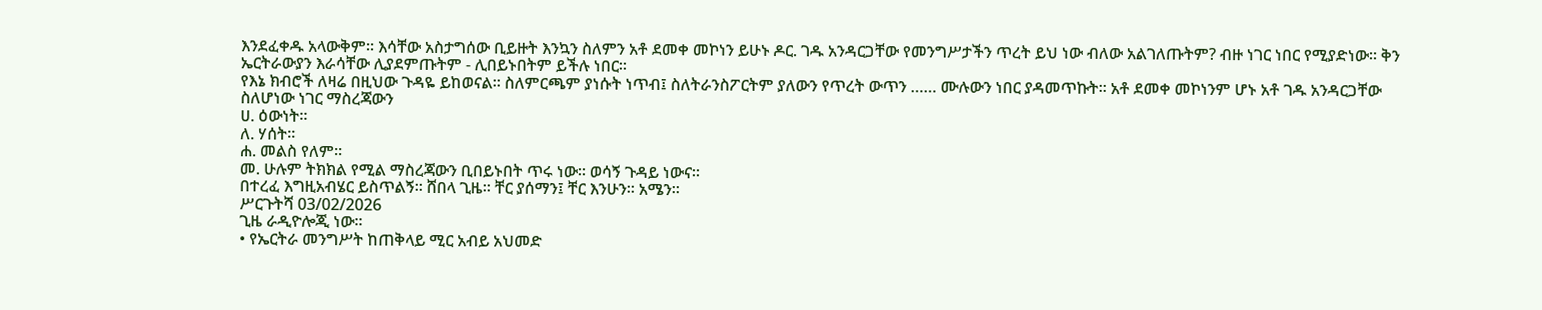እንደፈቀዱ አላውቅም። እሳቸው አስታግሰው ቢይዙት እንኳን ስለምን አቶ ደመቀ መኮነን ይሁኑ ዶር. ገዱ አንዳርጋቸው የመንግሥታችን ጥረት ይህ ነው ብለው አልገለጡትም? ብዙ ነገር ነበር የሚያድነው። ቅን ኤርትራውያን እራሳቸው ሊያደምጡትም - ሊበይኑበትም ይችሉ ነበር።
የእኔ ክብሮች ለዛሬ በዚህው ጉዳዬ ይከወናል። ስለምርጫም ያነሱት ነጥብ፤ ስለትራንስፖርትም ያለውን የጥረት ውጥን …… ሙሉውን ነበር ያዳመጥኩት። አቶ ደመቀ መኮነንም ሆኑ አቶ ገዱ አንዳርጋቸው ስለሆነው ነገር ማስረጃውን
ሀ. ዕውነት።
ለ. ሃሰት።
ሐ. መልስ የለም።
መ. ሁሉም ትክክል የሚል ማስረጃውን ቢበይኑበት ጥሩ ነው። ወሳኝ ጉዳይ ነውና።
በተረፈ እግዚአብሄር ይስጥልኝ። ሸበላ ጊዜ። ቸር ያሰማን፤ ቸር እንሁን። አሜን።
ሥርጉትሻ 03/02/2026
ጊዜ ራዲዮሎጂ ነው።
• የኤርትራ መንግሥት ከጠቅላይ ሚር አብይ አህመድ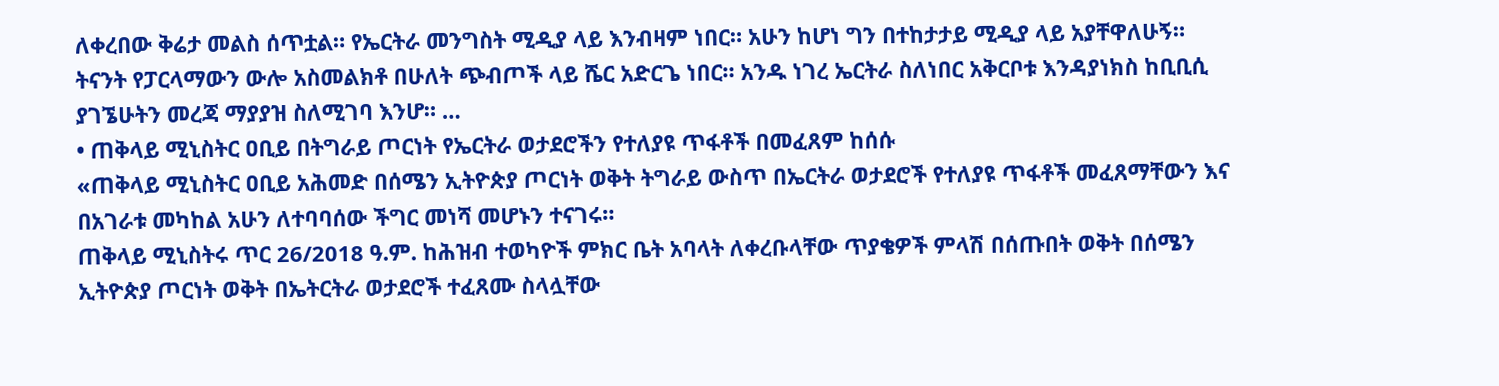ለቀረበው ቅሬታ መልስ ሰጥቷል። የኤርትራ መንግስት ሚዲያ ላይ እንብዛም ነበር። አሁን ከሆነ ግን በተከታታይ ሚዲያ ላይ አያቸዋለሁኝ።
ትናንት የፓርላማውን ውሎ አስመልክቶ በሁለት ጭብጦች ላይ ሼር አድርጌ ነበር። አንዱ ነገረ ኤርትራ ስለነበር አቅርቦቱ እንዳያነክስ ከቢቢሲ ያገኜሁትን መረጃ ማያያዝ ስለሚገባ እንሆ። …
• ጠቅላይ ሚኒስትር ዐቢይ በትግራይ ጦርነት የኤርትራ ወታደሮችን የተለያዩ ጥፋቶች በመፈጸም ከሰሱ
«ጠቅላይ ሚኒስትር ዐቢይ አሕመድ በሰሜን ኢትዮጵያ ጦርነት ወቅት ትግራይ ውስጥ በኤርትራ ወታደሮች የተለያዩ ጥፋቶች መፈጸማቸውን እና በአገራቱ መካከል አሁን ለተባባሰው ችግር መነሻ መሆኑን ተናገሩ።
ጠቅላይ ሚኒስትሩ ጥር 26/2018 ዓ.ም. ከሕዝብ ተወካዮች ምክር ቤት አባላት ለቀረቡላቸው ጥያቄዎች ምላሽ በሰጡበት ወቅት በሰሜን ኢትዮጵያ ጦርነት ወቅት በኤትርትራ ወታደሮች ተፈጸሙ ስላሏቸው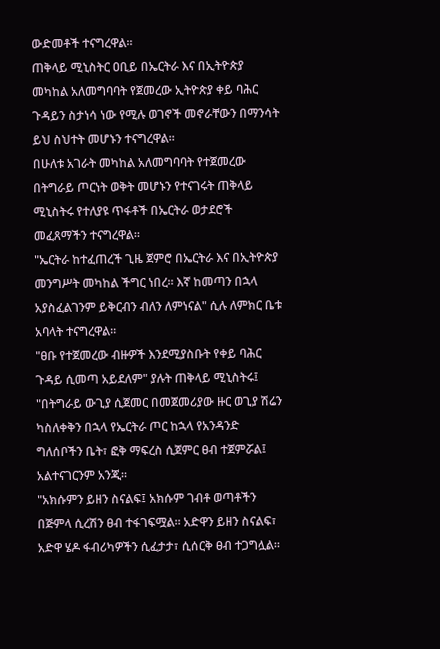ውድመቶች ተናግረዋል።
ጠቅላይ ሚኒስትር ዐቢይ በኤርትራ እና በኢትዮጵያ መካከል አለመግባባት የጀመረው ኢትዮጵያ ቀይ ባሕር ጉዳይን ስታነሳ ነው የሚሉ ወገኖች መኖራቸውን በማንሳት ይህ ስህተት መሆኑን ተናግረዋል።
በሁለቱ አገራት መካከል አለመግባባት የተጀመረው በትግራይ ጦርነት ወቅት መሆኑን የተናገሩት ጠቅላይ ሚኒስትሩ የተለያዩ ጥፋቶች በኤርትራ ወታደሮች መፈጸማችን ተናግረዋል።
"ኤርትራ ከተፈጠረች ጊዜ ጀምሮ በኤርትራ እና በኢትዮጵያ መንግሥት መካከል ችግር ነበረ። እኛ ከመጣን በኋላ አያስፈልገንም ይቅርብን ብለን ለምነናል" ሲሉ ለምክር ቤቱ አባላት ተናግረዋል።
"ፀቡ የተጀመረው ብዙዎች እንደሚያስቡት የቀይ ባሕር ጉዳይ ሲመጣ አይደለም" ያሉት ጠቅላይ ሚኒስትሩ፤ "በትግራይ ውጊያ ሲጀመር በመጀመሪያው ዙር ወጊያ ሽሬን ካስለቀቅን በኋላ የኤርትራ ጦር ከኋላ የአንዳንድ ግለሰቦችን ቤት፣ ፎቅ ማፍረስ ሲጀምር ፀብ ተጀምሯል፤ አልተናገርንም አንጂ።
"አክሱምን ይዘን ስናልፍ፤ አክሱም ገብቶ ወጣቶችን በጅምላ ሲረሽን ፀብ ተፋገፍሟል። አድዋን ይዘን ስናልፍ፣ አድዋ ሄዶ ፋብሪካዎችን ሲፈታታ፣ ሲሰርቅ ፀብ ተጋግሏል።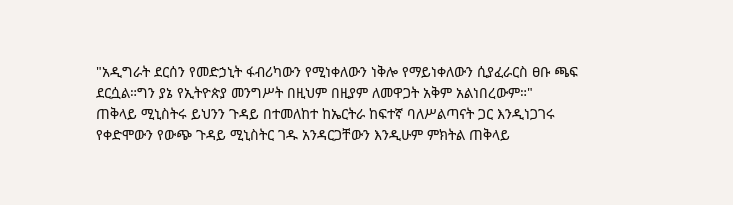"አዲግራት ደርሰን የመድኃኒት ፋብሪካውን የሚነቀለውን ነቅሎ የማይነቀለውን ሲያፈራርስ ፀቡ ጫፍ ደርሷል።ግን ያኔ የኢትዮጵያ መንግሥት በዚህም በዚያም ለመዋጋት አቅም አልነበረውም።"
ጠቅላይ ሚኒስትሩ ይህንን ጉዳይ በተመለከተ ከኤርትራ ከፍተኛ ባለሥልጣናት ጋር እንዲነጋገሩ የቀድሞውን የውጭ ጉዳይ ሚኒስትር ገዱ አንዳርጋቸውን እንዲሁም ምክትል ጠቅላይ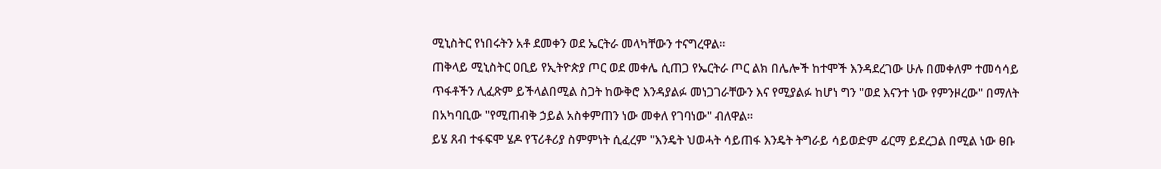ሚኒስትር የነበሩትን አቶ ደመቀን ወደ ኤርትራ መላካቸውን ተናግረዋል።
ጠቅላይ ሚኒስትር ዐቢይ የኢትዮጵያ ጦር ወደ መቀሌ ሲጠጋ የኤርትራ ጦር ልክ በሌሎች ከተሞች እንዳደረገው ሁሉ በመቀለም ተመሳሳይ ጥፋቶችን ሊፈጽም ይችላልበሚል ስጋት ከውቅሮ እንዳያልፉ መነጋገራቸውን እና የሚያልፉ ከሆነ ግን "ወደ እናንተ ነው የምንዞረው" በማለት በአካባቢው "የሚጠብቅ ኃይል አስቀምጠን ነው መቀለ የገባነው" ብለዋል።
ይሄ ጸብ ተፋፍሞ ሄዶ የፕሪቶሪያ ስምምነት ሲፈረም "እንዴት ህወሓት ሳይጠፋ እንዴት ትግራይ ሳይወድም ፊርማ ይደረጋል በሚል ነው ፀቡ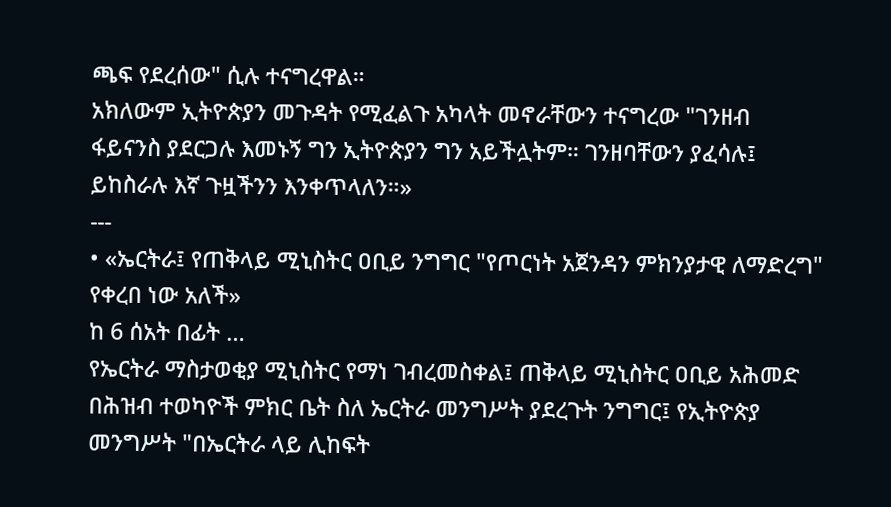ጫፍ የደረሰው" ሲሉ ተናግረዋል።
አክለውም ኢትዮጵያን መጉዳት የሚፈልጉ አካላት መኖራቸውን ተናግረው "ገንዘብ ፋይናንስ ያደርጋሉ እመኑኝ ግን ኢትዮጵያን ግን አይችሏትም። ገንዘባቸውን ያፈሳሉ፤ ይከስራሉ እኛ ጉዟችንን እንቀጥላለን።»
---
• «ኤርትራ፤ የጠቅላይ ሚኒስትር ዐቢይ ንግግር "የጦርነት አጀንዳን ምክንያታዊ ለማድረግ" የቀረበ ነው አለች»
ከ 6 ሰአት በፊት …
የኤርትራ ማስታወቂያ ሚኒስትር የማነ ገብረመስቀል፤ ጠቅላይ ሚኒስትር ዐቢይ አሕመድ በሕዝብ ተወካዮች ምክር ቤት ስለ ኤርትራ መንግሥት ያደረጉት ንግግር፤ የኢትዮጵያ መንግሥት "በኤርትራ ላይ ሊከፍት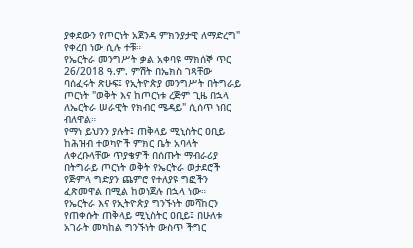ያቀደውን የጦርነት አጀንዳ ምክንያታዊ ለማድረግ" የቀረበ ነው ሲሉ ተቹ።
የኤርትራ መንግሥት ቃል አቀባዩ ማክሰኞ ጥር 26/2018 ዓ.ም. ምሽት በኤክስ ገጻቸው ባሰፈሩት ጽሁፍ፤ የኢትዮጵያ መንግሥት በትግራይ ጦርነት "ወቅት እና ከጦርነቱ ረጅም ጊዜ በኋላ ለኤርትራ ሠራዊት የክብር ሜዳይ" ሲሰጥ ነበር ብለዋል።
የማነ ይህንን ያሉት፤ ጠቅላይ ሚኒስትር ዐቢይ ከሕዝብ ተወካዮች ምክር ቤት አባላት ለቀረቡላቸው ጥያቄዎች በሰጡት ማብራሪያ በትግራይ ጦርነት ወቅት የኤርትራ ወታደሮች የጅምላ ግድያን ጨምሮ የተለያዩ ግፎችን ፈጽመዋል በሚል ከወነጀሉ በኋላ ነው።
የኤርትራ እና የኢትዮጵያ ግንኙነት መሻከርን የጠቀሱት ጠቅላይ ሚኒስትር ዐቢይ፤ በሁለቱ አገራት መካከል ግንኙነት ውስጥ ችግር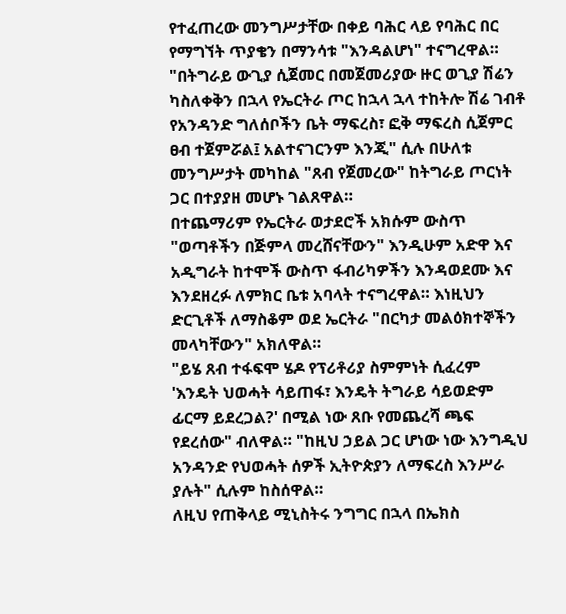የተፈጠረው መንግሥታቸው በቀይ ባሕር ላይ የባሕር በር የማግኘት ጥያቄን በማንሳቱ "እንዳልሆነ" ተናግረዋል።
"በትግራይ ውጊያ ሲጀመር በመጀመሪያው ዙር ወጊያ ሽሬን ካስለቀቅን በኋላ የኤርትራ ጦር ከኋላ ኋላ ተከትሎ ሽሬ ገብቶ የአንዳንድ ግለሰቦችን ቤት ማፍረስ፣ ፎቅ ማፍረስ ሲጀምር ፀብ ተጀምሯል፤ አልተናገርንም እንጂ" ሲሉ በሁለቱ መንግሥታት መካከል "ጸብ የጀመረው" ከትግራይ ጦርነት ጋር በተያያዘ መሆኑ ገልጸዋል።
በተጨማሪም የኤርትራ ወታደሮች አክሱም ውስጥ "ወጣቶችን በጅምላ መረሸናቸውን" እንዲሁም አድዋ እና አዲግራት ከተሞች ውስጥ ፋብሪካዎችን እንዳወደሙ እና እንደዘረፉ ለምክር ቤቱ አባላት ተናግረዋል። እነዚህን ድርጊቶች ለማስቆም ወደ ኤርትራ "በርካታ መልዕክተኞችን መላካቸውን" አክለዋል።
"ይሄ ጸብ ተፋፍሞ ሄዶ የፕሪቶሪያ ስምምነት ሲፈረም 'እንዴት ህወሓት ሳይጠፋ፣ እንዴት ትግራይ ሳይወድም ፊርማ ይደረጋል?' በሚል ነው ጸቡ የመጨረሻ ጫፍ የደረሰው" ብለዋል። "ከዚህ ኃይል ጋር ሆነው ነው እንግዲህ አንዳንድ የህወሓት ሰዎች ኢትዮጵያን ለማፍረስ እንሥራ ያሉት" ሲሉም ከስሰዋል።
ለዚህ የጠቅላይ ሚኒስትሩ ንግግር በኋላ በኤክስ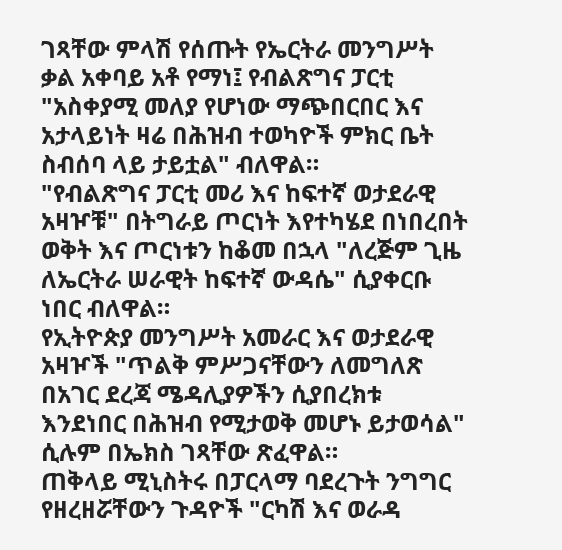ገጻቸው ምላሽ የሰጡት የኤርትራ መንግሥት ቃል አቀባይ አቶ የማነ፤ የብልጽግና ፓርቲ "አስቀያሚ መለያ የሆነው ማጭበርበር እና አታላይነት ዛሬ በሕዝብ ተወካዮች ምክር ቤት ስብሰባ ላይ ታይቷል" ብለዋል።
"የብልጽግና ፓርቲ መሪ እና ከፍተኛ ወታደራዊ አዛዦቹ" በትግራይ ጦርነት እየተካሄደ በነበረበት ወቅት እና ጦርነቱን ከቆመ በኋላ "ለረጅም ጊዜ ለኤርትራ ሠራዊት ከፍተኛ ውዳሴ" ሲያቀርቡ ነበር ብለዋል።
የኢትዮጵያ መንግሥት አመራር እና ወታደራዊ አዛዦች "ጥልቅ ምሥጋናቸውን ለመግለጽ በአገር ደረጃ ሜዳሊያዎችን ሲያበረክቱ እንደነበር በሕዝብ የሚታወቅ መሆኑ ይታወሳል" ሲሉም በኤክስ ገጻቸው ጽፈዋል።
ጠቅላይ ሚኒስትሩ በፓርላማ ባደረጉት ንግግር የዘረዘሯቸውን ጉዳዮች "ርካሽ እና ወራዳ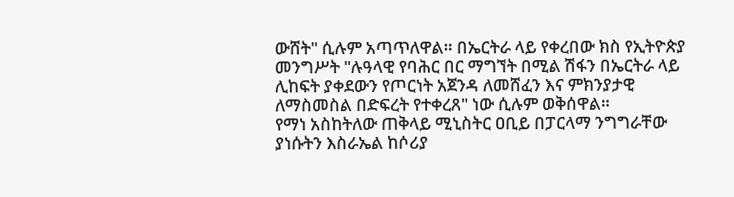ውሸት" ሲሉም አጣጥለዋል። በኤርትራ ላይ የቀረበው ክስ የኢትዮጵያ መንግሥት "ሉዓላዊ የባሕር በር ማግኘት በሚል ሽፋን በኤርትራ ላይ ሊከፍት ያቀደውን የጦርነት አጀንዳ ለመሸፈን እና ምክንያታዊ ለማስመስል በድፍረት የተቀረጸ" ነው ሲሉም ወቅሰዋል።
የማነ አስከትለው ጠቅላይ ሚኒስትር ዐቢይ በፓርላማ ንግግራቸው ያነሱትን እስራኤል ከሶሪያ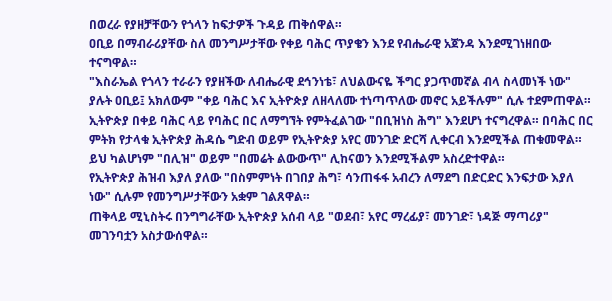በወረራ የያዘቻቸውን የጎላን ከፍታዎች ጉዳይ ጠቅሰዋል።
ዐቢይ በማብራሪያቸው ስለ መንግሥታቸው የቀይ ባሕር ጥያቄን እንደ የብሔራዊ አጀንዳ እንደሚገነዘበው ተናግዋል።
"እስራኤል የጎላን ተራራን የያዘችው ለብሔራዊ ደኅንነቴ፣ ለህልውናዬ ችግር ያጋጥመኛል ብላ ስላመነች ነው" ያሉት ዐቢይ፤ አክለውም "ቀይ ባሕር እና ኢትዮጵያ ለዘላለሙ ተነጣጥለው መኖር አይችሉም" ሲሉ ተደምጠዋል።
ኢትዮጵያ በቀይ ባሕር ላይ የባሕር በር ለማግኘት የምትፈልገው "በቢዝነስ ሕግ" እንደሆነ ተናግረዋል። በባሕር በር ምትክ የታላቁ ኢትዮጵያ ሕዳሴ ግድብ ወይም የኢትዮጵያ አየር መንገድ ድርሻ ሊቀርብ እንደሚችል ጠቁመዋል። ይህ ካልሆነም "በሊዝ" ወይም "በመሬት ልውውጥ" ሊከናወን እንደሚችልም አስረድተዋል።
የኢትዮጵያ ሕዝብ እያለ ያለው "በስምምነት በገበያ ሕግ፣ ሳንጠፋፋ አብረን ለማደግ በድርድር እንፍታው እያለ ነው" ሲሉም የመንግሥታቸውን አቋም ገልጸዋል።
ጠቅላይ ሚኒስትሩ በንግግራቸው ኢትዮጵያ አሰብ ላይ "ወደብ፣ አየር ማረፊያ፣ መንገድ፣ ነዳጅ ማጣሪያ" መገንባቷን አስታውሰዋል።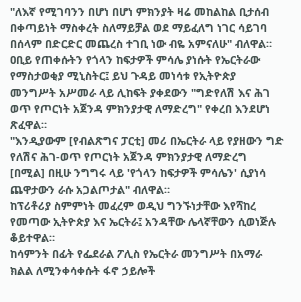"ለእኛ የሚገባንን በሆነ በሆነ ምክንያት ዛሬ መከልከል ቢታሰብ በቀጣይነት ማስቀረት ስለማይቻል ወደ ማይፈለግ ነገር ሳይገባ በሰላም በድርድር መጨረስ ተገቢ ነው ብዬ አምናለሁ" ብለዋል።
ዐቢይ የጠቀሱትን የጎላን ከፍታዎች ምሳሌ ያነሱት የኤርትራው የማስታወቂያ ሚኒስትር፤ ይህ ጉዳይ መነሳቱ የኢትዮጵያ መንግሥት አሥመራ ላይ ሊከፍት ያቀደውን "ግድየለሽ እና ሕገ ወጥ የጦርነት አጀንዳ ምክንያታዊ ለማድረግ" የቀረበ እንደሆነ ጽፈዋል።
"እንዲያውም [የብልጽግና ፓርቲ] መሪ በኤርትራ ላይ የያዘውን ግድ የለሽና ሕገ-ወጥ የጦርነት አጀንዳ ምክንያታዊ ለማድረግ [በሚል] በዚሁ ንግግሩ ላይ 'የጎላን ከፍታዎች ምሳሌን' ሲያነሳ ጨዋታውን ራሱ አጋልጦታል" ብለዋል።
ከፕሪቶሪያ ስምምነት መፈረም ወዲህ ግንኙነታቸው እየሻከረ የመጣው ኢትዮጵያ እና ኤርትራ፤ አንዳቸው ሌላኛቸውን ሲወነጅሉ ቆይተዋል።
ከሳምንት በፊት የፌደራል ፖሊስ የኤርትራ መንግሥት በአማራ ክልል ለሚንቀሳቀሱት ፋኖ ኃይሎች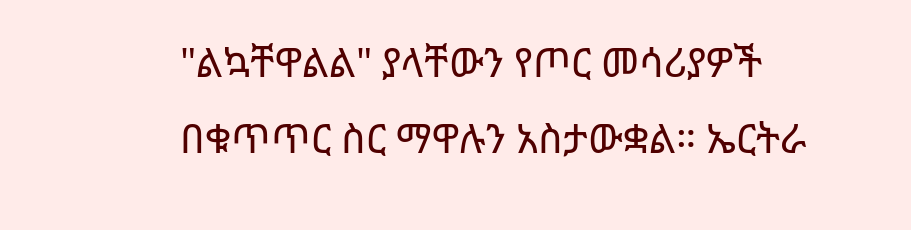"ልኳቸዋልል" ያላቸውን የጦር መሳሪያዎች በቁጥጥር ስር ማዋሉን አስታውቋል። ኤርትራ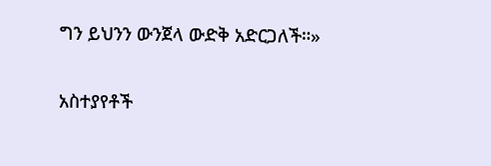ግን ይህንን ውንጀላ ውድቅ አድርጋለች።»

አስተያየቶች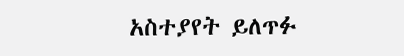አስተያየት ይለጥፉ